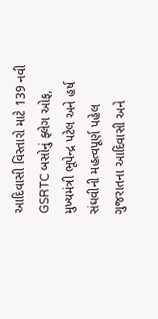આદિવાસી વિસ્તારો માટે 139 નવી GSRTC બસોનું ફ્લેગ ઓફ, મુખ્યમંત્રી ભૂપેન્દ્ર પટેલ અને હર્ષ સંઘવીની મહત્વપૂર્ણ પહેલ
ગુજરાતના આદિવાસી અને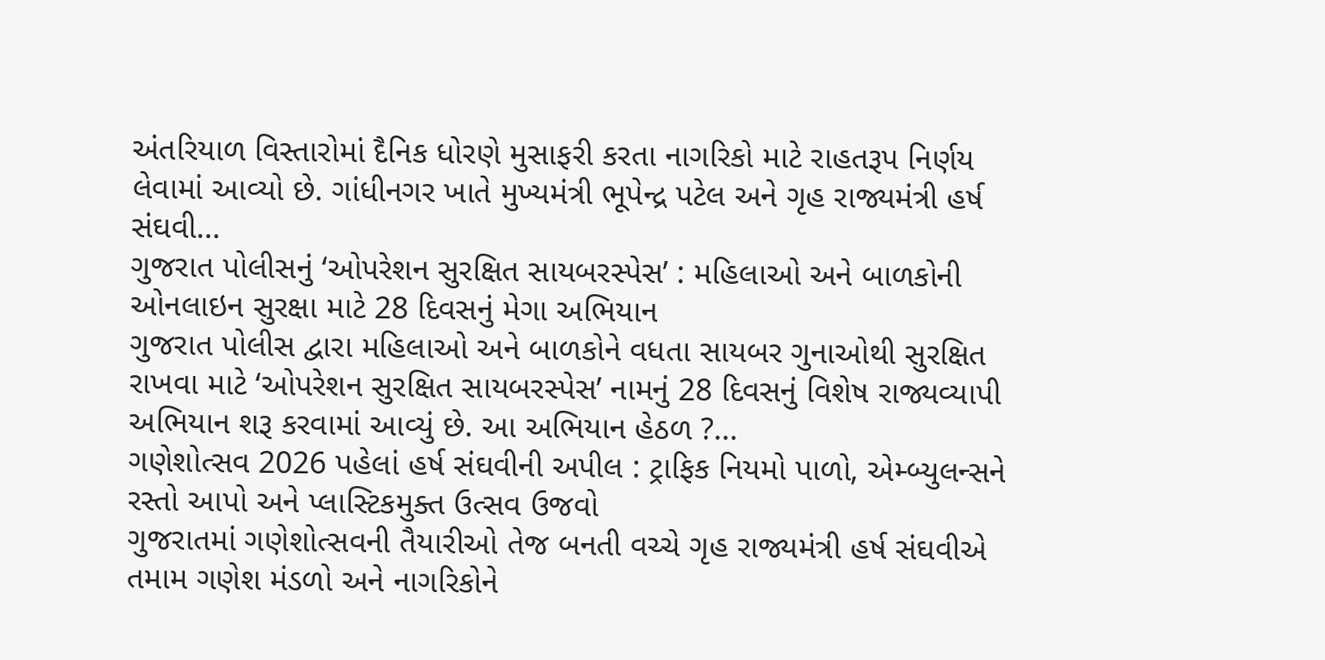અંતરિયાળ વિસ્તારોમાં દૈનિક ધોરણે મુસાફરી કરતા નાગરિકો માટે રાહતરૂપ નિર્ણય લેવામાં આવ્યો છે. ગાંધીનગર ખાતે મુખ્યમંત્રી ભૂપેન્દ્ર પટેલ અને ગૃહ રાજ્યમંત્રી હર્ષ સંઘવી...
ગુજરાત પોલીસનું ‘ઓપરેશન સુરક્ષિત સાયબરસ્પેસ’ : મહિલાઓ અને બાળકોની ઓનલાઇન સુરક્ષા માટે 28 દિવસનું મેગા અભિયાન
ગુજરાત પોલીસ દ્વારા મહિલાઓ અને બાળકોને વધતા સાયબર ગુનાઓથી સુરક્ષિત રાખવા માટે ‘ઓપરેશન સુરક્ષિત સાયબરસ્પેસ’ નામનું 28 દિવસનું વિશેષ રાજ્યવ્યાપી અભિયાન શરૂ કરવામાં આવ્યું છે. આ અભિયાન હેઠળ ?...
ગણેશોત્સવ 2026 પહેલાં હર્ષ સંઘવીની અપીલ : ટ્રાફિક નિયમો પાળો, એમ્બ્યુલન્સને રસ્તો આપો અને પ્લાસ્ટિકમુક્ત ઉત્સવ ઉજવો
ગુજરાતમાં ગણેશોત્સવની તૈયારીઓ તેજ બનતી વચ્ચે ગૃહ રાજ્યમંત્રી હર્ષ સંઘવીએ તમામ ગણેશ મંડળો અને નાગરિકોને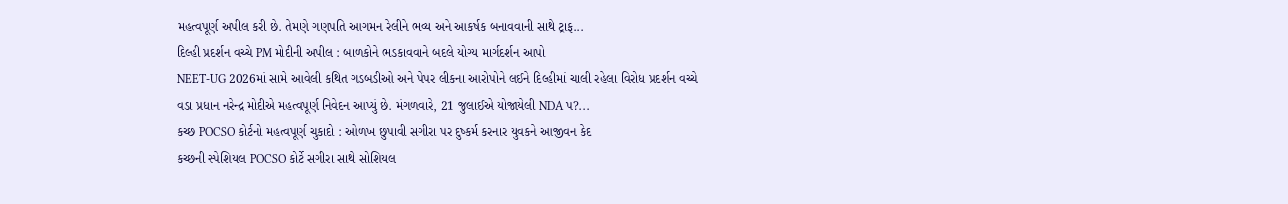મહત્વપૂર્ણ અપીલ કરી છે. તેમણે ગણપતિ આગમન રેલીને ભવ્ય અને આકર્ષક બનાવવાની સાથે ટ્રાફ...
દિલ્હી પ્રદર્શન વચ્ચે PM મોદીની અપીલ : બાળકોને ભડકાવવાને બદલે યોગ્ય માર્ગદર્શન આપો
NEET-UG 2026માં સામે આવેલી કથિત ગડબડીઓ અને પેપર લીકના આરોપોને લઈને દિલ્હીમાં ચાલી રહેલા વિરોધ પ્રદર્શન વચ્ચે વડા પ્રધાન નરેન્દ્ર મોદીએ મહત્વપૂર્ણ નિવેદન આપ્યું છે. મંગળવારે, 21 જુલાઈએ યોજાયેલી NDA પ?...
કચ્છ POCSO કોર્ટનો મહત્વપૂર્ણ ચુકાદો : ઓળખ છુપાવી સગીરા પર દુષ્કર્મ કરનાર યુવકને આજીવન કેદ
કચ્છની સ્પેશિયલ POCSO કોર્ટે સગીરા સાથે સોશિયલ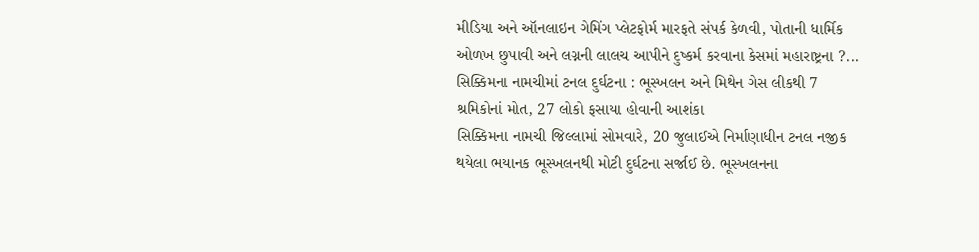મીડિયા અને ઑનલાઇન ગેમિંગ પ્લેટફોર્મ મારફતે સંપર્ક કેળવી, પોતાની ધાર્મિક ઓળખ છુપાવી અને લગ્નની લાલચ આપીને દુષ્કર્મ કરવાના કેસમાં મહારાષ્ટ્રના ?...
સિક્કિમના નામચીમાં ટનલ દુર્ઘટના : ભૂસ્ખલન અને મિથેન ગેસ લીકથી 7 શ્રમિકોનાં મોત, 27 લોકો ફસાયા હોવાની આશંકા
સિક્કિમના નામચી જિલ્લામાં સોમવારે, 20 જુલાઈએ નિર્માણાધીન ટનલ નજીક થયેલા ભયાનક ભૂસ્ખલનથી મોટી દુર્ઘટના સર્જાઈ છે. ભૂસ્ખલનના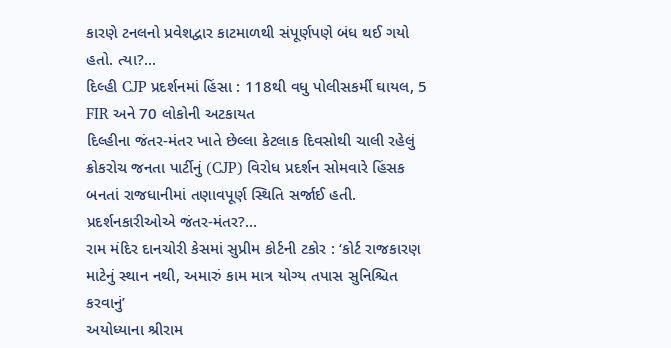કારણે ટનલનો પ્રવેશદ્વાર કાટમાળથી સંપૂર્ણપણે બંધ થઈ ગયો હતો. ત્યા?...
દિલ્હી CJP પ્રદર્શનમાં હિંસા : 118થી વધુ પોલીસકર્મી ઘાયલ, 5 FIR અને 70 લોકોની અટકાયત
દિલ્હીના જંતર-મંતર ખાતે છેલ્લા કેટલાક દિવસોથી ચાલી રહેલું ક્રોકરોચ જનતા પાર્ટીનું (CJP) વિરોધ પ્રદર્શન સોમવારે હિંસક બનતાં રાજધાનીમાં તણાવપૂર્ણ સ્થિતિ સર્જાઈ હતી. પ્રદર્શનકારીઓએ જંતર-મંતર?...
રામ મંદિર દાનચોરી કેસમાં સુપ્રીમ કોર્ટની ટકોર : ‘કોર્ટ રાજકારણ માટેનું સ્થાન નથી, અમારું કામ માત્ર યોગ્ય તપાસ સુનિશ્ચિત કરવાનું’
અયોધ્યાના શ્રીરામ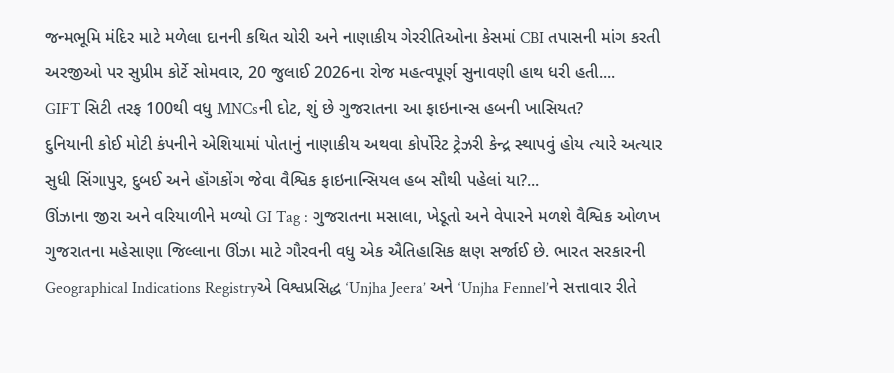જન્મભૂમિ મંદિર માટે મળેલા દાનની કથિત ચોરી અને નાણાકીય ગેરરીતિઓના કેસમાં CBI તપાસની માંગ કરતી અરજીઓ પર સુપ્રીમ કોર્ટે સોમવાર, 20 જુલાઈ 2026ના રોજ મહત્વપૂર્ણ સુનાવણી હાથ ધરી હતી....
GIFT સિટી તરફ 100થી વધુ MNCsની દોટ, શું છે ગુજરાતના આ ફાઇનાન્સ હબની ખાસિયત?
દુનિયાની કોઈ મોટી કંપનીને એશિયામાં પોતાનું નાણાકીય અથવા કોર્પોરેટ ટ્રેઝરી કેન્દ્ર સ્થાપવું હોય ત્યારે અત્યાર સુધી સિંગાપુર, દુબઈ અને હૉંગકોંગ જેવા વૈશ્વિક ફાઇનાન્સિયલ હબ સૌથી પહેલાં યા?...
ઊંઝાના જીરા અને વરિયાળીને મળ્યો GI Tag : ગુજરાતના મસાલા, ખેડૂતો અને વેપારને મળશે વૈશ્વિક ઓળખ
ગુજરાતના મહેસાણા જિલ્લાના ઊંઝા માટે ગૌરવની વધુ એક ઐતિહાસિક ક્ષણ સર્જાઈ છે. ભારત સરકારની Geographical Indications Registryએ વિશ્વપ્રસિદ્ધ ‘Unjha Jeera’ અને ‘Unjha Fennel’ને સત્તાવાર રીતે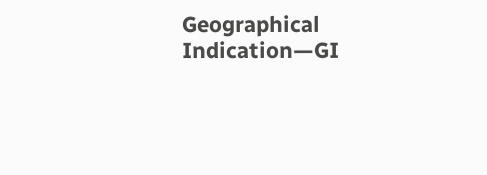Geographical Indication—GI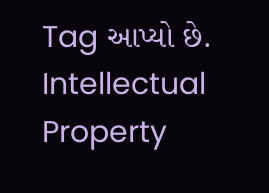Tag આપ્યો છે. Intellectual Property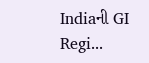Indiaની GI Regi...